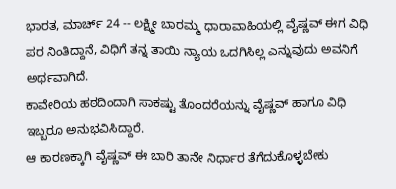ಭಾರತ, ಮಾರ್ಚ್ 24 -- ಲಕ್ಷ್ಮೀ ಬಾರಮ್ಮ ಧಾರಾವಾಹಿಯಲ್ಲಿ ವೈಷ್ಣವ್ ಈಗ ವಿಧಿ ಪರ ನಿಂತಿದ್ದಾನೆ, ವಿಧಿಗೆ ತನ್ನ ತಾಯಿ ನ್ಯಾಯ ಒದಗಿಸಿಲ್ಲ ಎನ್ನುವುದು ಅವನಿಗೆ ಅರ್ಥವಾಗಿದೆ.
ಕಾವೇರಿಯ ಹಠದಿಂದಾಗಿ ಸಾಕಷ್ಟು ತೊಂದರೆಯನ್ನು ವೈಷ್ಣವ್ ಹಾಗೂ ವಿಧಿ ಇಬ್ಬರೂ ಅನುಭವಿಸಿದ್ದಾರೆ.
ಆ ಕಾರಣಕ್ಕಾಗಿ ವೈಷ್ಣವ್ ಈ ಬಾರಿ ತಾನೇ ನಿರ್ಧಾರ ತೆಗೆದುಕೊಳ್ಳಬೇಕು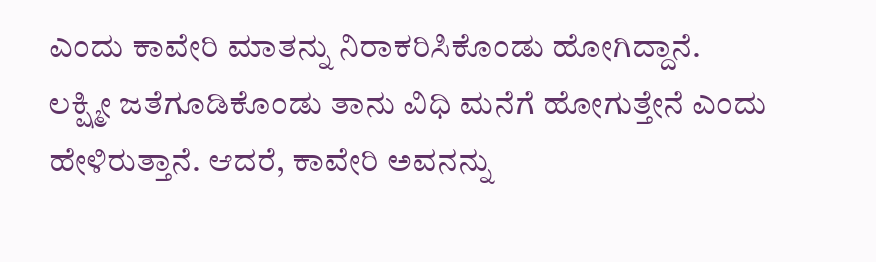ಎಂದು ಕಾವೇರಿ ಮಾತನ್ನು ನಿರಾಕರಿಸಿಕೊಂಡು ಹೋಗಿದ್ದಾನೆ.
ಲಕ್ಷ್ಮೀ ಜತೆಗೂಡಿಕೊಂಡು ತಾನು ವಿಧಿ ಮನೆಗೆ ಹೋಗುತ್ತೇನೆ ಎಂದು ಹೇಳಿರುತ್ತಾನೆ. ಆದರೆ, ಕಾವೇರಿ ಅವನನ್ನು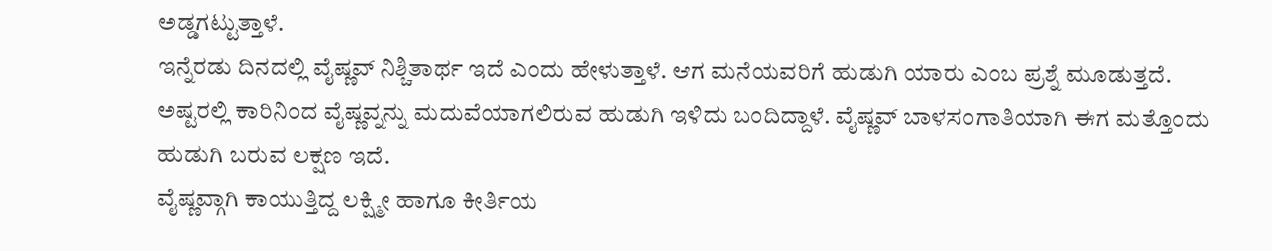ಅಡ್ಡಗಟ್ಟುತ್ತಾಳೆ.
ಇನ್ನೆರಡು ದಿನದಲ್ಲಿ ವೈಷ್ಣವ್ ನಿಶ್ಚಿತಾರ್ಥ ಇದೆ ಎಂದು ಹೇಳುತ್ತಾಳೆ. ಆಗ ಮನೆಯವರಿಗೆ ಹುಡುಗಿ ಯಾರು ಎಂಬ ಪ್ರಶ್ನೆ ಮೂಡುತ್ತದೆ.
ಅಷ್ಟರಲ್ಲಿ ಕಾರಿನಿಂದ ವೈಷ್ಣವ್ನನ್ನು ಮದುವೆಯಾಗಲಿರುವ ಹುಡುಗಿ ಇಳಿದು ಬಂದಿದ್ದಾಳೆ. ವೈಷ್ಣವ್ ಬಾಳಸಂಗಾತಿಯಾಗಿ ಈಗ ಮತ್ತೊಂದು ಹುಡುಗಿ ಬರುವ ಲಕ್ಷಣ ಇದೆ.
ವೈಷ್ಣವ್ಗಾಗಿ ಕಾಯುತ್ತಿದ್ದ ಲಕ್ಷ್ಮೀ ಹಾಗೂ ಕೀರ್ತಿಯ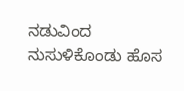ನಡುವಿಂದ ನುಸುಳಿಕೊಂಡು ಹೊಸ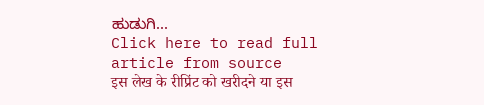ಹುಡುಗಿ...
Click here to read full article from source
इस लेख के रीप्रिंट को खरीदने या इस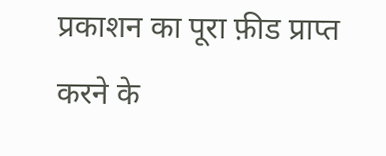प्रकाशन का पूरा फ़ीड प्राप्त करने के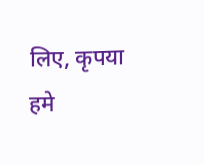लिए, कृपया
हमे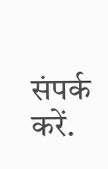संपर्क करें.